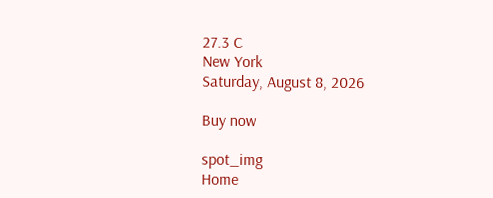27.3 C
New York
Saturday, August 8, 2026

Buy now

spot_img
Home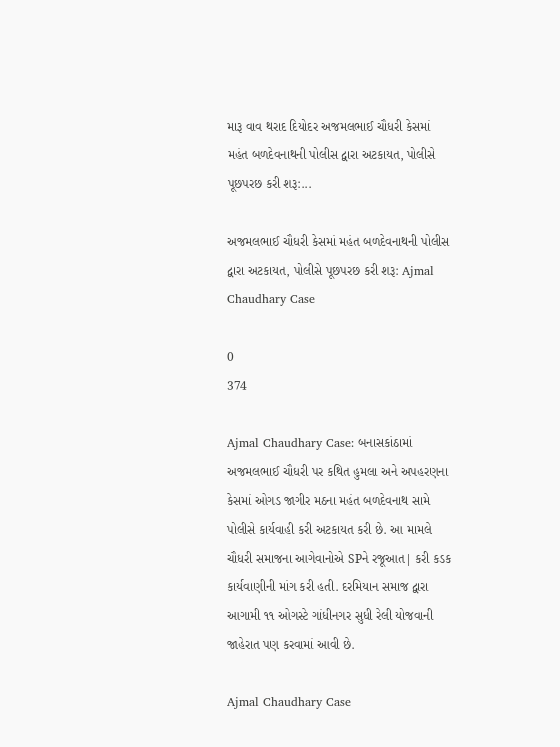મારૂ વાવ થરાદ દિયોદર અજમલભાઈ ચૌધરી કેસમાં મહંત બળદેવનાથની પોલીસ દ્વારા અટકાયત, પોલીસે પૂછપરછ કરી શરૂ:...

અજમલભાઈ ચૌધરી કેસમાં મહંત બળદેવનાથની પોલીસ દ્વારા અટકાયત, પોલીસે પૂછપરછ કરી શરૂ: Ajmal Chaudhary Case

0
374

Ajmal Chaudhary Case: બનાસકાંઠામાં અજમલભાઈ ચૌધરી પર કથિત હુમલા અને અપહરણના કેસમાં ઓગડ જાગીર મઠના મહંત બળદેવનાથ સામે પોલીસે કાર્યવાહી કરી અટકાયત કરી છે. આ મામલે ચૌધરી સમાજના આગેવાનોએ SPને રજૂઆત| કરી કડક કાર્યવાણીની માંગ કરી હતી. દરમિયાન સમાજ દ્વારા આગામી ૧૧ ઓગસ્ટે ગાંધીનગર સુધી રેલી યોજવાની જાહેરાત પણ કરવામાં આવી છે.

Ajmal Chaudhary Case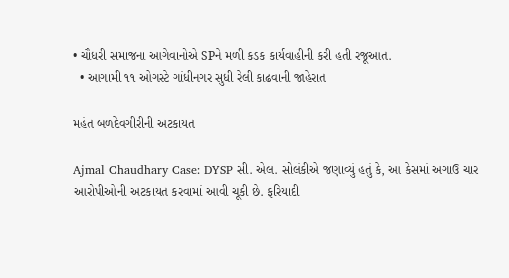• ચૌધરી સમાજના આગેવાનોએ SPને મળી કડક કાર્યવાહીની કરી હતી રજૂઆત.
  • આગામી ૧૧ ઓગસ્ટે ગાંધીનગર સુધી રેલી કાઢવાની જાહેરાત

મહંત બળદેવગીરીની અટકાયત

Ajmal Chaudhary Case: DYSP સી. એલ. સોલંકીએ જણાવ્યું હતું કે, આ કેસમાં અગાઉ ચાર આરોપીઓની અટકાયત કરવામાં આવી ચૂકી છે. ફરિયાદી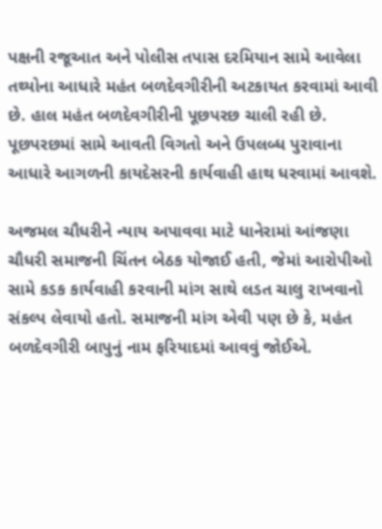પક્ષની રજૂઆત અને પોલીસ તપાસ દરમિયાન સામે આવેલા તથ્યોના આધારે મહંત બળદેવગીરીની અટકાયત કરવામાં આવી છે. હાલ મહંત બળદેવગીરીની પૂછપરછ ચાલી રહી છે. પૂછપરછમાં સામે આવતી વિગતો અને ઉપલબ્ધ પુરાવાના આધારે આગળની કાયદેસરની કાર્યવાહી હાથ ધરવામાં આવશે.

અજમલ ચૌધરીને ન્યાય અપાવવા માટે ધાનેરામાં આંજણા ચૌધરી સમાજની ચિંતન બેઠક યોજાઈ હતી, જેમાં આરોપીઓ સામે કડક કાર્યવાહી કરવાની માંગ સાથે લડત ચાલુ રાખવાનો સંકલ્પ લેવાયો હતો. સમાજની માંગ એવી પણ છે કે, મહંત બળદેવગીરી બાપુનું નામ ફરિયાદમાં આવવું જોઈએ.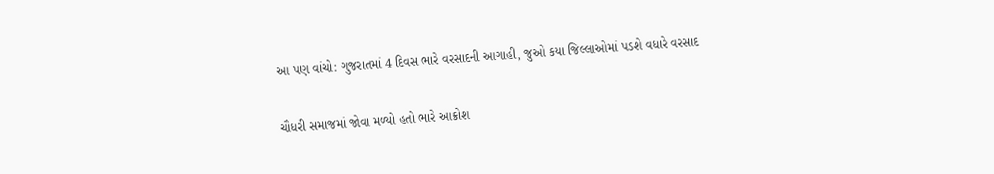આ પણ વાંચો: ગુજરાતમાં 4 દિવસ ભારે વરસાદની આગાહી, જુઓ કયા જિલ્લાઓમાં પડશે વધારે વરસાદ

ચૌધરી સમાજમાં જોવા મળ્યો હતો ભારે આક્રોશ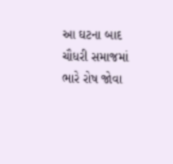આ ઘટના બાદ ચૌધરી સમાજમાં ભારે રોષ જોવા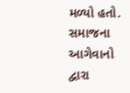મળ્યો હતો. સમાજના આગેવાનો દ્વારા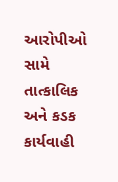આરોપીઓ સામે તાત્કાલિક અને કડક કાર્યવાહી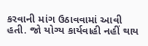કરવાની માંગ ઉઠાવવામાં આવી હતી. જો યોગ્ય કાર્યવાહી નહીં થાય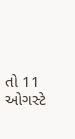તો 11 ઓગસ્ટે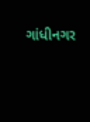ગાંધીનગર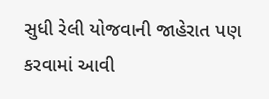સુધી રેલી યોજવાની જાહેરાત પણ કરવામાં આવી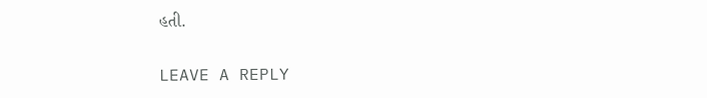હતી.

LEAVE A REPLY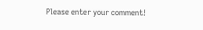Please enter your comment!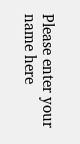Please enter your name here